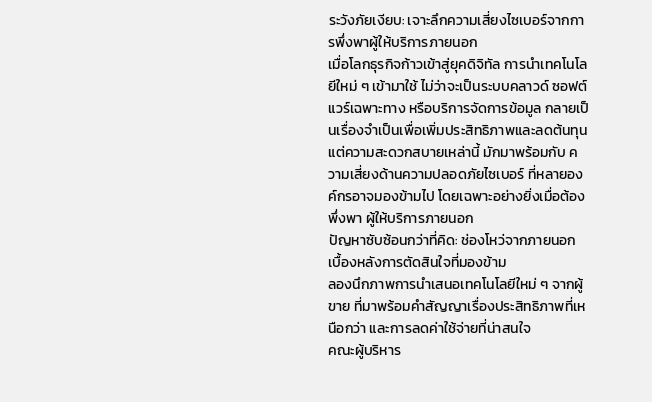ระวังภัยเงียบ: เจาะลึกความเสี่ยงไซเบอร์จากการพึ่งพาผู้ให้บริการภายนอก
เมื่อโลกธุรกิจก้าวเข้าสู่ยุคดิจิทัล การนำเทคโนโลยีใหม่ ๆ เข้ามาใช้ ไม่ว่าจะเป็นระบบคลาวด์ ซอฟต์แวร์เฉพาะทาง หรือบริการจัดการข้อมูล กลายเป็นเรื่องจำเป็นเพื่อเพิ่มประสิทธิภาพและลดต้นทุน
แต่ความสะดวกสบายเหล่านี้ มักมาพร้อมกับ ความเสี่ยงด้านความปลอดภัยไซเบอร์ ที่หลายองค์กรอาจมองข้ามไป โดยเฉพาะอย่างยิ่งเมื่อต้องพึ่งพา ผู้ให้บริการภายนอก
ปัญหาซับซ้อนกว่าที่คิด: ช่องโหว่จากภายนอก
เบื้องหลังการตัดสินใจที่มองข้าม
ลองนึกภาพการนำเสนอเทคโนโลยีใหม่ ๆ จากผู้ขาย ที่มาพร้อมคำสัญญาเรื่องประสิทธิภาพที่เหนือกว่า และการลดค่าใช้จ่ายที่น่าสนใจ
คณะผู้บริหาร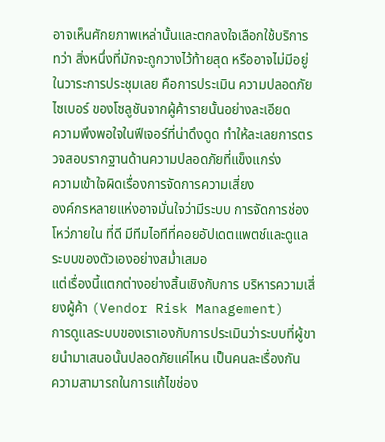อาจเห็นศักยภาพเหล่านั้นและตกลงใจเลือกใช้บริการ
ทว่า สิ่งหนึ่งที่มักจะถูกวางไว้ท้ายสุด หรืออาจไม่มีอยู่ในวาระการประชุมเลย คือการประเมิน ความปลอดภัยไซเบอร์ ของโซลูชันจากผู้ค้ารายนั้นอย่างละเอียด
ความพึงพอใจในฟีเจอร์ที่น่าดึงดูด ทำให้ละเลยการตรวจสอบรากฐานด้านความปลอดภัยที่แข็งแกร่ง
ความเข้าใจผิดเรื่องการจัดการความเสี่ยง
องค์กรหลายแห่งอาจมั่นใจว่ามีระบบ การจัดการช่องโหว่ภายใน ที่ดี มีทีมไอทีที่คอยอัปเดตแพตช์และดูแลระบบของตัวเองอย่างสม่ำเสมอ
แต่เรื่องนี้แตกต่างอย่างสิ้นเชิงกับการ บริหารความเสี่ยงผู้ค้า (Vendor Risk Management)
การดูแลระบบของเราเองกับการประเมินว่าระบบที่ผู้ขายนำมาเสนอนั้นปลอดภัยแค่ไหน เป็นคนละเรื่องกัน
ความสามารถในการแก้ไขช่อง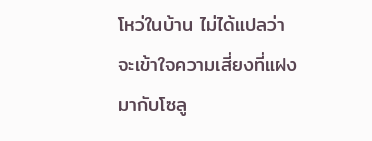โหว่ในบ้าน ไม่ได้แปลว่าจะเข้าใจความเสี่ยงที่แฝงมากับโซลู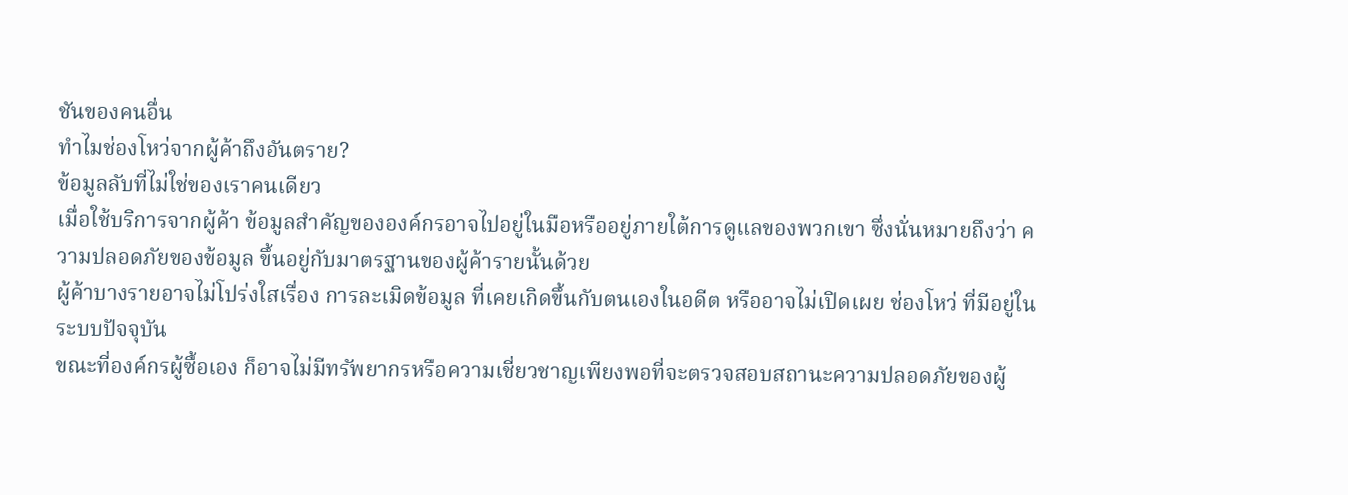ชันของคนอื่น
ทำไมช่องโหว่จากผู้ค้าถึงอันตราย?
ข้อมูลลับที่ไม่ใช่ของเราคนเดียว
เมื่อใช้บริการจากผู้ค้า ข้อมูลสำคัญขององค์กรอาจไปอยู่ในมือหรืออยู่ภายใต้การดูแลของพวกเขา ซึ่งนั่นหมายถึงว่า ความปลอดภัยของข้อมูล ขึ้นอยู่กับมาตรฐานของผู้ค้ารายนั้นด้วย
ผู้ค้าบางรายอาจไม่โปร่งใสเรื่อง การละเมิดข้อมูล ที่เคยเกิดขึ้นกับตนเองในอดีต หรืออาจไม่เปิดเผย ช่องโหว่ ที่มีอยู่ในระบบปัจจุบัน
ขณะที่องค์กรผู้ซื้อเอง ก็อาจไม่มีทรัพยากรหรือความเชี่ยวชาญเพียงพอที่จะตรวจสอบสถานะความปลอดภัยของผู้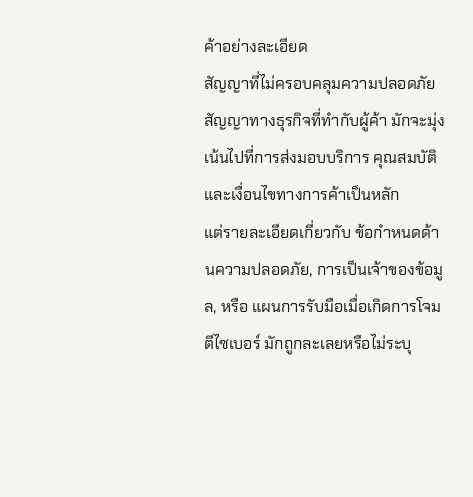ค้าอย่างละเอียด
สัญญาที่ไม่ครอบคลุมความปลอดภัย
สัญญาทางธุรกิจที่ทำกับผู้ค้า มักจะมุ่งเน้นไปที่การส่งมอบบริการ คุณสมบัติ และเงื่อนไขทางการค้าเป็นหลัก
แต่รายละเอียดเกี่ยวกับ ข้อกำหนดด้านความปลอดภัย, การเป็นเจ้าของข้อมูล, หรือ แผนการรับมือเมื่อเกิดการโจมตีไซเบอร์ มักถูกละเลยหรือไม่ระบุ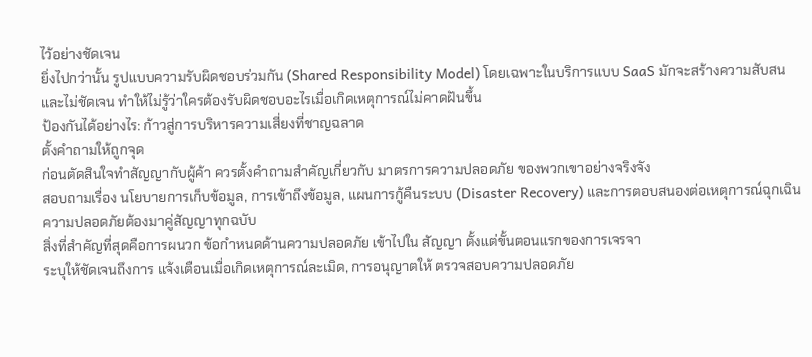ไว้อย่างชัดเจน
ยิ่งไปกว่านั้น รูปแบบความรับผิดชอบร่วมกัน (Shared Responsibility Model) โดยเฉพาะในบริการแบบ SaaS มักจะสร้างความสับสนและไม่ชัดเจน ทำให้ไม่รู้ว่าใครต้องรับผิดชอบอะไรเมื่อเกิดเหตุการณ์ไม่คาดฝันขึ้น
ป้องกันได้อย่างไร: ก้าวสู่การบริหารความเสี่ยงที่ชาญฉลาด
ตั้งคำถามให้ถูกจุด
ก่อนตัดสินใจทำสัญญากับผู้ค้า ควรตั้งคำถามสำคัญเกี่ยวกับ มาตรการความปลอดภัย ของพวกเขาอย่างจริงจัง
สอบถามเรื่อง นโยบายการเก็บข้อมูล, การเข้าถึงข้อมูล, แผนการกู้คืนระบบ (Disaster Recovery) และการตอบสนองต่อเหตุการณ์ฉุกเฉิน
ความปลอดภัยต้องมาคู่สัญญาทุกฉบับ
สิ่งที่สำคัญที่สุดคือการผนวก ข้อกำหนดด้านความปลอดภัย เข้าไปใน สัญญา ตั้งแต่ขั้นตอนแรกของการเจรจา
ระบุให้ชัดเจนถึงการ แจ้งเตือนเมื่อเกิดเหตุการณ์ละเมิด, การอนุญาตให้ ตรวจสอบความปลอดภัย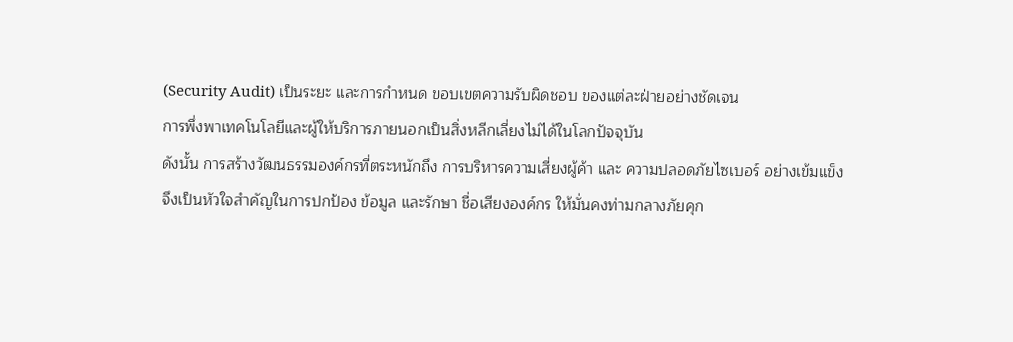(Security Audit) เป็นระยะ และการกำหนด ขอบเขตความรับผิดชอบ ของแต่ละฝ่ายอย่างชัดเจน
การพึ่งพาเทคโนโลยีและผู้ให้บริการภายนอกเป็นสิ่งหลีกเลี่ยงไม่ได้ในโลกปัจจุบัน
ดังนั้น การสร้างวัฒนธรรมองค์กรที่ตระหนักถึง การบริหารความเสี่ยงผู้ค้า และ ความปลอดภัยไซเบอร์ อย่างเข้มแข็ง จึงเป็นหัวใจสำคัญในการปกป้อง ข้อมูล และรักษา ชื่อเสียงองค์กร ให้มั่นคงท่ามกลางภัยคุก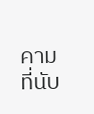คามที่นับ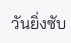วันยิ่งซับ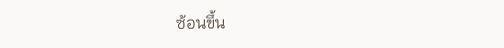ซ้อนขึ้น